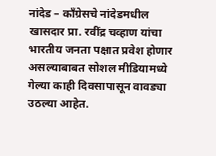नांदेड – काँग्रेसचे नांदेडमधील खासदार प्रा. रवींद्र चव्हाण यांचा भारतीय जनता पक्षात प्रवेश होणार असल्याबाबत सोशल मीडियामध्ये गेल्या काही दिवसापासून वावड्या उठल्या आहेत.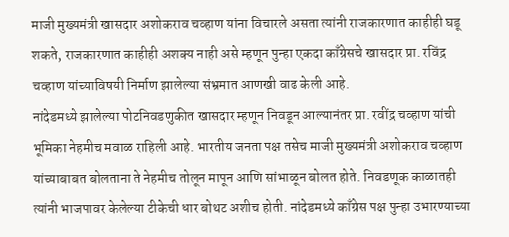माजी मुख्यमंत्री खासदार अशोकराव चव्हाण यांना विचारले असता त्यांनी राजकारणात काहीही घडू शकते, राजकारणात काहीही अशक्य नाही असे म्हणून पुन्हा एकदा काँग्रेसचे खासदार प्रा. रविंद्र चव्हाण यांच्याविषयी निर्माण झालेल्या संभ्रमात आणखी वाढ केली आहे.
नांदेडमध्ये झालेल्या पोटनिवडणुकीत खासदार म्हणून निवडून आल्यानंतर प्रा. रवींद्र चव्हाण यांची भूमिका नेहमीच मवाळ राहिली आहे. भारतीय जनता पक्ष तसेच माजी मुख्यमंत्री अशोकराव चव्हाण यांच्याबाबत बोलताना ते नेहमीच तोलून मापून आणि सांभाळून बोलत होते. निवडणूक काळातही त्यांनी भाजपावर केलेल्या टीकेची धार बोथट अशीच होती. नांदेडमध्ये काँग्रेस पक्ष पुन्हा उभारण्याच्या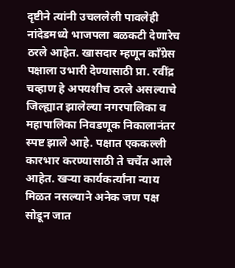दृष्टीने त्यांनी उचललेली पावलेही नांदेडमध्ये भाजपला बळकटी देणारेच ठरले आहेत. खासदार म्हणून काँग्रेस पक्षाला उभारी देण्यासाठी प्रा. रवींद्र चव्हाण हे अपयशीच ठरले असल्याचे जिल्ह्यात झालेल्या नगरपालिका व महापालिका निवडणूक निकालानंतर स्पष्ट झाले आहे. पक्षात एककल्ली कारभार करण्यासाठी ते चर्चेत आले आहेत. खऱ्या कार्यकर्त्यांना न्याय मिळत नसल्याने अनेक जण पक्ष सोडून जात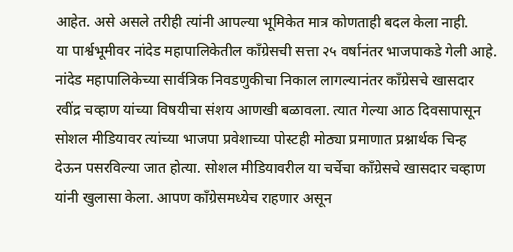आहेत. असे असले तरीही त्यांनी आपल्या भूमिकेत मात्र कोणताही बदल केला नाही.
या पार्श्वभूमीवर नांदेड महापालिकेतील काँग्रेसची सत्ता २५ वर्षानंतर भाजपाकडे गेली आहे. नांदेड महापालिकेच्या सार्वत्रिक निवडणुकीचा निकाल लागल्यानंतर काँग्रेसचे खासदार रवींद्र चव्हाण यांच्या विषयीचा संशय आणखी बळावला. त्यात गेल्या आठ दिवसापासून सोशल मीडियावर त्यांच्या भाजपा प्रवेशाच्या पोस्टही मोठ्या प्रमाणात प्रश्नार्थक चिन्ह देऊन पसरविल्या जात होत्या. सोशल मीडियावरील या चर्चेचा काँग्रेसचे खासदार चव्हाण यांनी खुलासा केला. आपण काँग्रेसमध्येच राहणार असून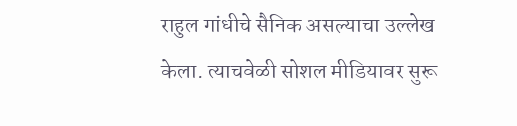राहुल गांधीचे सैनिक असल्याचा उल्लेख केला. त्याचवेळी सोशल मीडियावर सुरू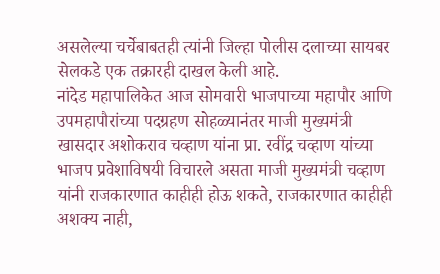असलेल्या चर्चेबाबतही त्यांनी जिल्हा पोलीस दलाच्या सायबर सेलकडे एक तक्रारही दाखल केली आहे.
नांदेड महापालिकेत आज सोमवारी भाजपाच्या महापौर आणि उपमहापौरांच्या पदग्रहण सोहळ्यानंतर माजी मुख्यमंत्री खासदार अशोकराव चव्हाण यांना प्रा. रवींद्र चव्हाण यांच्या भाजप प्रवेशाविषयी विचारले असता माजी मुख्यमंत्री चव्हाण यांनी राजकारणात काहीही होऊ शकते, राजकारणात काहीही अशक्य नाही,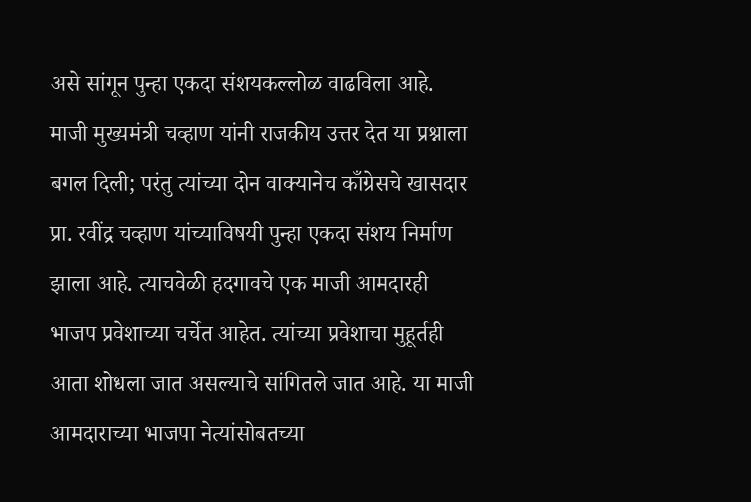असे सांगून पुन्हा एकदा संशयकल्लोळ वाढविला आहे. माजी मुख्यमंत्री चव्हाण यांनी राजकीय उत्तर देत या प्रश्नाला बगल दिली; परंतु त्यांच्या दोन वाक्यानेच काँग्रेसचे खासदार प्रा. रवींद्र चव्हाण यांच्याविषयी पुन्हा एकदा संशय निर्माण झाला आहे. त्याचवेळी हदगावचे एक माजी आमदारही भाजप प्रवेशाच्या चर्चेत आहेत. त्यांच्या प्रवेशाचा मुहूर्तही आता शोधला जात असल्याचे सांगितले जात आहे. या माजी आमदाराच्या भाजपा नेत्यांसोबतच्या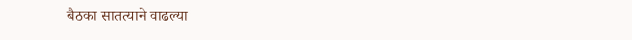बैठका सातत्याने वाढल्या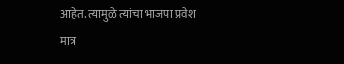आहेत. त्यामुळे त्यांचा भाजपा प्रवेश मात्र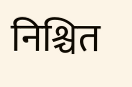निश्चित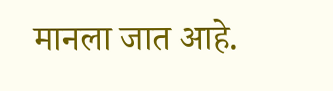मानला जात आहे.